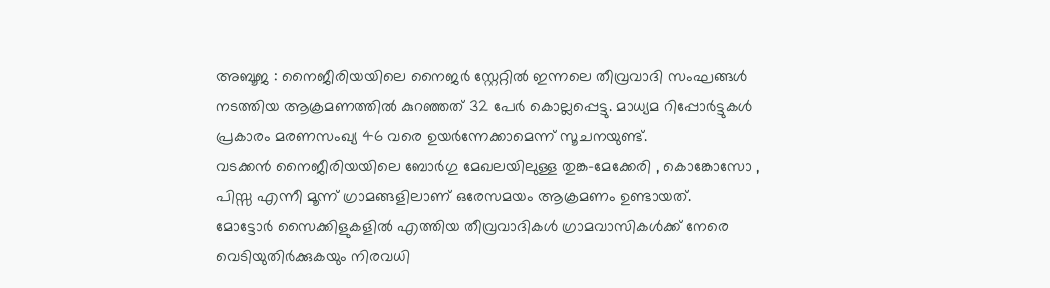അബൂജ : നൈജീരിയയിലെ നൈജർ സ്റ്റേറ്റിൽ ഇന്നലെ തീവ്രവാദി സംഘങ്ങൾ നടത്തിയ ആക്രമണത്തിൽ കുറഞ്ഞത് 32 പേർ കൊല്ലപ്പെട്ടു. മാധ്യമ റിപ്പോർട്ടുകൾ പ്രകാരം മരണസംഖ്യ 46 വരെ ഉയർന്നേക്കാമെന്ന് സൂചനയുണ്ട്.
വടക്കൻ നൈജീരിയയിലെ ബോർഗു മേഖലയിലുള്ള തുങ്ക-മേക്കേരി , കൊങ്കോസോ , പിസ്സ എന്നീ മൂന്ന് ഗ്രാമങ്ങളിലാണ് ഒരേസമയം ആക്രമണം ഉണ്ടായത്.
മോട്ടോർ സൈക്കിളുകളിൽ എത്തിയ തീവ്രവാദികൾ ഗ്രാമവാസികൾക്ക് നേരെ വെടിയുതിർക്കുകയും നിരവധി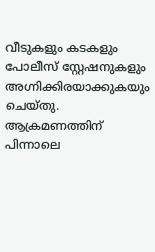വീടുകളും കടകളും പോലീസ് സ്റ്റേഷനുകളും അഗ്നിക്കിരയാക്കുകയും ചെയ്തു. ആക്രമണത്തിന് പിന്നാലെ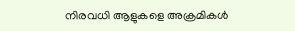നിരവധി ആളുകളെ അക്രമികൾ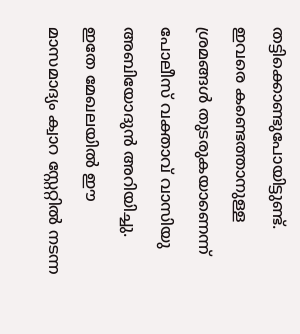തട്ടിക്കൊണ്ടുപോയിട്ടുണ്ട്. ഇവരെ കണ്ടെത്താനുള്ള ശ്രമങ്ങൾ തുടരുകയാണെന്ന് പോലീസ് വക്താവ് വാസിയു അബിയോദുൻ അറിയിച്ചു.
ഇതേ മേഖലയിൽ ഈ മാസമാദ്യം ക്വാറ സ്റ്റേറ്റിൽ നടന്ന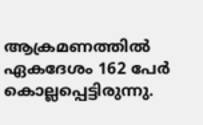ആക്രമണത്തിൽ ഏകദേശം 162 പേർ കൊല്ലപ്പെട്ടിരുന്നു.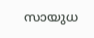സായുധ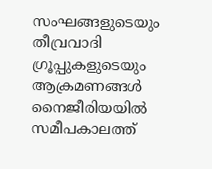സംഘങ്ങളുടെയും തീവ്രവാദി ഗ്രൂപ്പുകളുടെയും ആക്രമണങ്ങൾ നൈജീരിയയിൽ സമീപകാലത്ത്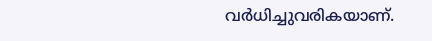വർധിച്ചുവരികയാണ്.